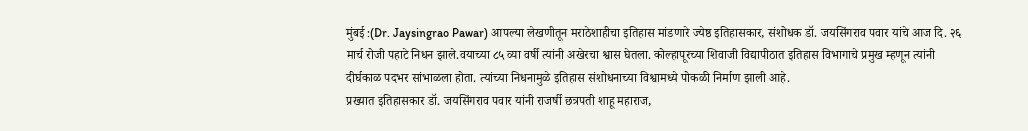मुंबई :(Dr. Jaysingrao Pawar) आपल्या लेखणीतून मराठेशाहीचा इतिहास मांडणारे ज्येष्ठ इतिहासकार, संशोधक डॉ. जयसिंगराव पवार यांचे आज दि. २६ मार्च रोजी पहाटे निधन झाले.वयाच्या ८५ व्या वर्षी त्यांनी अखेरचा श्वास घेतला. कोल्हापूरच्या शिवाजी विद्यापीठात इतिहास विभागाचे प्रमुख म्हणून त्यांनी दीर्घकाळ पदभर सांभाळला होता. त्यांच्या निधनामुळे इतिहास संशोधनाच्या विश्वामध्ये पोकळी निर्माण झाली आहे.
प्रख्यात इतिहासकार डॉ. जयसिंगराव पवार यांनी राजर्षी छत्रपती शाहू महाराज,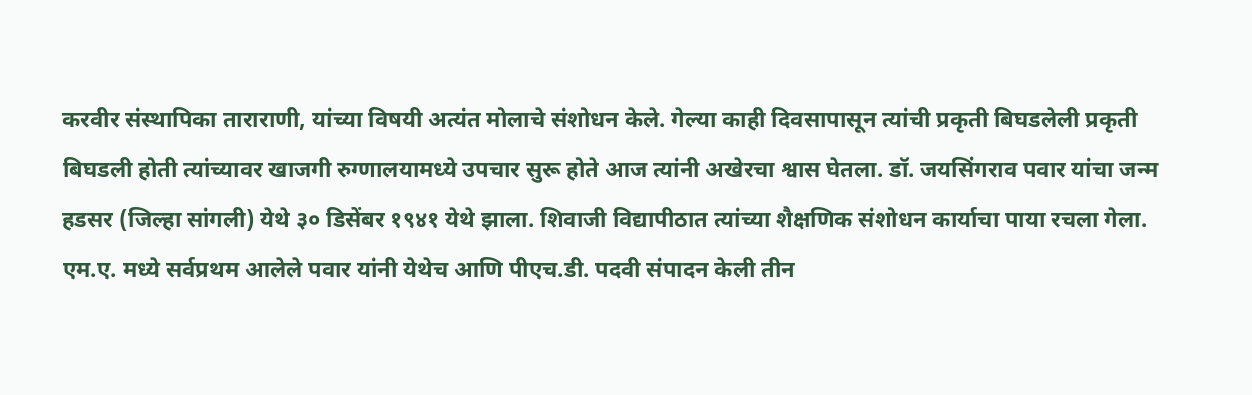करवीर संस्थापिका ताराराणी, यांच्या विषयी अत्यंत मोलाचे संशोधन केले. गेल्या काही दिवसापासून त्यांची प्रकृती बिघडलेली प्रकृती बिघडली होती त्यांच्यावर खाजगी रुग्णालयामध्ये उपचार सुरू होते आज त्यांनी अखेरचा श्वास घेतला. डॉ. जयसिंगराव पवार यांचा जन्म हडसर (जिल्हा सांगली) येथे ३० डिसेंबर १९४१ येथे झाला. शिवाजी विद्यापीठात त्यांच्या शैक्षणिक संशोधन कार्याचा पाया रचला गेला. एम.ए. मध्ये सर्वप्रथम आलेले पवार यांनी येथेच आणि पीएच.डी. पदवी संपादन केली तीन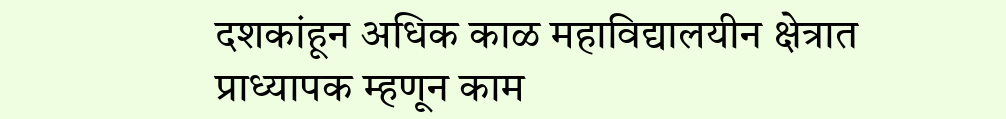दशकांहून अधिक काळ महाविद्यालयीन क्षेत्रात प्राध्यापक म्हणून काम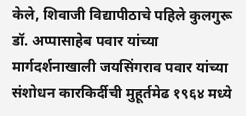केले, शिवाजी विद्यापीठाचे पहिले कुलगुरू डॉ. अप्पासाहेब पवार यांच्या मार्गदर्शनाखाली जयसिंगराव पवार यांच्या संशोधन कारकिर्दीची मुहूर्तमेढ १९६४ मध्ये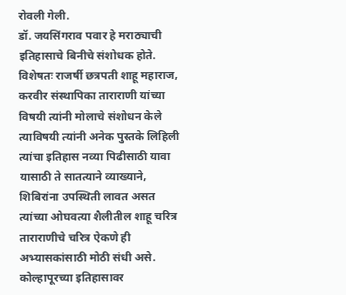रोवली गेली.
डॉ. जयसिंगराव पवार हे मराठ्याची इतिहासाचे बिनीचे संशोधक होते. विशेषतः राजर्षी छत्रपती शाहू महाराज, करवीर संस्थापिका ताराराणी यांच्या विषयी त्यांनी मोलाचे संशोधन केले त्याविषयी त्यांनी अनेक पुस्तके लिहिली त्यांचा इतिहास नव्या पिढीसाठी यावा यासाठी ते सातत्याने व्याख्याने, शिबिरांना उपस्थिती लावत असत त्यांच्या ओघवत्या शैलीतील शाहू चरित्र ताराराणीचे चरित्र ऐकणे ही अभ्यासकांसाठी मोठी संधी असे.
कोल्हापूरच्या इतिहासावर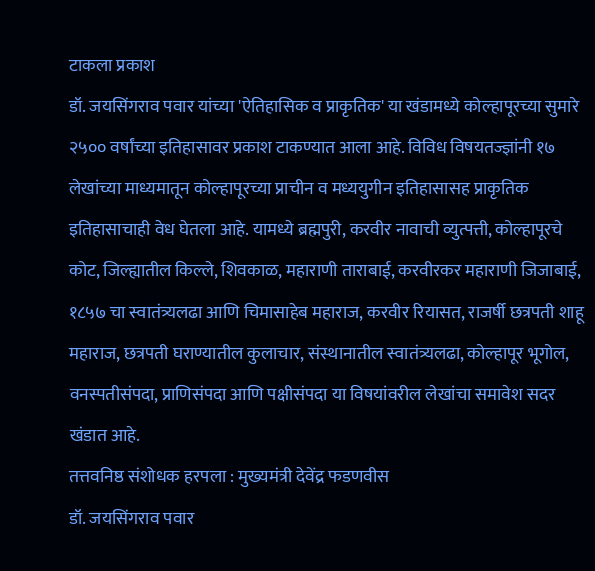टाकला प्रकाश
डॉ. जयसिंगराव पवार यांच्या 'ऐतिहासिक व प्राकृतिक' या खंडामध्ये कोल्हापूरच्या सुमारे २५०० वर्षांच्या इतिहासावर प्रकाश टाकण्यात आला आहे. विविध विषयतज्ज्ञांनी १७ लेखांच्या माध्यमातून कोल्हापूरच्या प्राचीन व मध्ययुगीन इतिहासासह प्राकृतिक इतिहासाचाही वेध घेतला आहे. यामध्ये ब्रह्मपुरी, करवीर नावाची व्युत्पत्ती, कोल्हापूरचे कोट, जिल्ह्यातील किल्ले, शिवकाळ, महाराणी ताराबाई, करवीरकर महाराणी जिजाबाई, १८५७ चा स्वातंत्र्यलढा आणि चिमासाहेब महाराज, करवीर रियासत, राजर्षी छत्रपती शाहू महाराज, छत्रपती घराण्यातील कुलाचार, संस्थानातील स्वातंत्र्यलढा, कोल्हापूर भूगोल, वनस्पतीसंपदा, प्राणिसंपदा आणि पक्षीसंपदा या विषयांवरील लेखांचा समावेश सदर खंडात आहे.
तत्तवनिष्ठ संशोधक हरपला : मुख्यमंत्री देवेंद्र फडणवीस
डॉ. जयसिंगराव पवार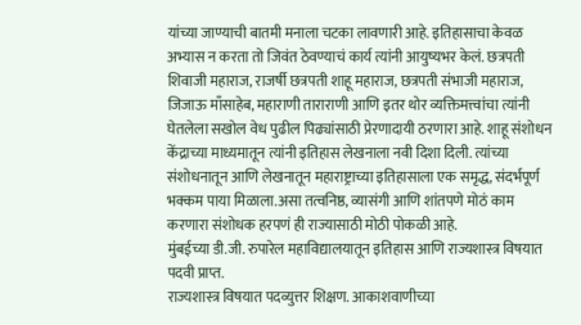यांच्या जाण्याची बातमी मनाला चटका लावणारी आहे. इतिहासाचा केवळ अभ्यास न करता तो जिवंत ठेवण्याचं कार्य त्यांनी आयुष्यभर केलं. छत्रपती शिवाजी महाराज, राजर्षी छत्रपती शाहू महाराज, छत्रपती संभाजी महाराज, जिजाऊ माँसाहेब, महाराणी ताराराणी आणि इतर थोर व्यक्तिमत्त्वांचा त्यांनी घेतलेला सखोल वेध पुढील पिढ्यांसाठी प्रेरणादायी ठरणारा आहे. शाहू संशोधन केंद्राच्या माध्यमातून त्यांनी इतिहास लेखनाला नवी दिशा दिली. त्यांच्या संशोधनातून आणि लेखनातून महाराष्ट्राच्या इतिहासाला एक समृद्ध, संदर्भपूर्ण भक्कम पाया मिळाला.असा तत्वनिष्ठ, व्यासंगी आणि शांतपणे मोठं काम करणारा संशोधक हरपणं ही राज्यासाठी मोठी पोकळी आहे.
मुंबईच्या डी.जी. रुपारेल महाविद्यालयातून इतिहास आणि राज्यशास्त्र विषयात पदवी प्राप्त.
राज्यशास्त्र विषयात पदव्युत्तर शिक्षण. आकाशवाणीच्या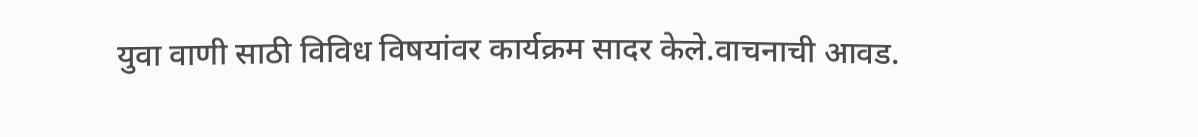युवा वाणी साठी विविध विषयांवर कार्यक्रम सादर केले.वाचनाची आवड.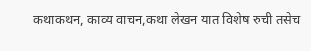कथाकथन, काव्य वाचन,कथा लेखन यात विशेष रुची तसेच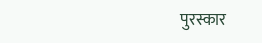पुरस्कार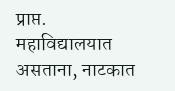प्राप्त. महाविद्यालयात असताना, नाटकात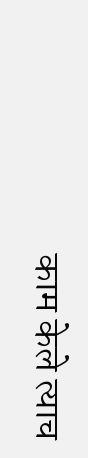काम केले त्याच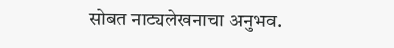सोबत नाट्यलेखनाचा अनुभव.